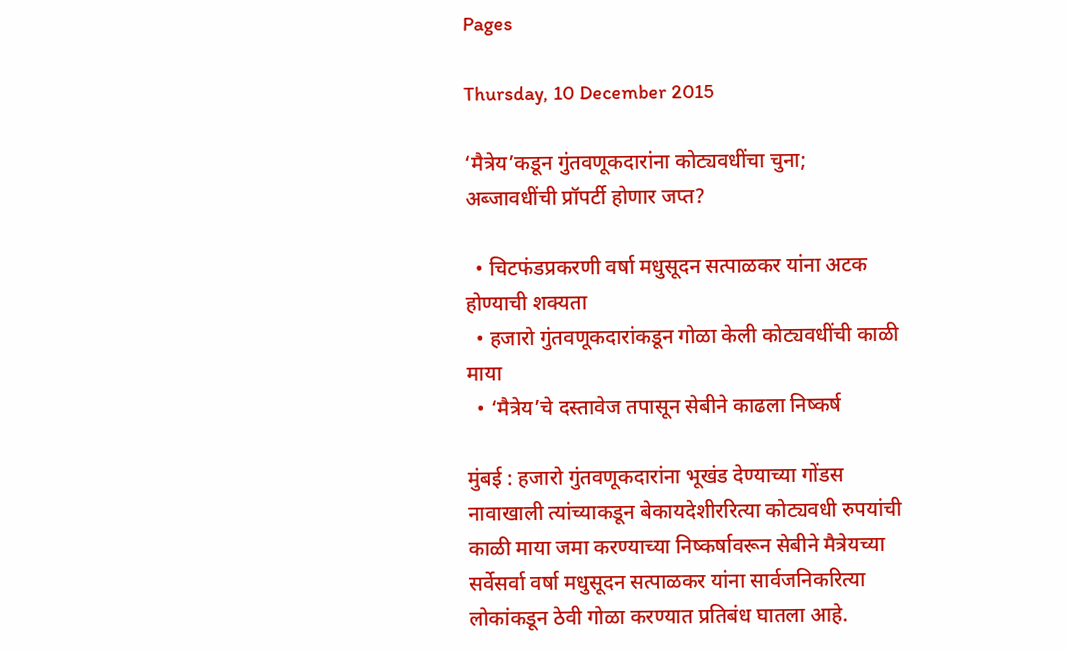Pages

Thursday, 10 December 2015

‘मैत्रेय’कडून गुंतवणूकदारांना कोट्यवधींचा चुना; अब्जावधींची प्रॉपर्टी होणार जप्त?

  • चिटफंडप्रकरणी वर्षा मधुसूदन सत्पाळकर यांना अटक होण्याची शक्यता
  • हजारो गुंतवणूकदारांकडून गोळा केली कोट्यवधींची काळी माया
  • ‘मैत्रेय’चे दस्तावेज तपासून सेबीने काढला निष्कर्ष

मुंबई : हजारो गुंतवणूकदारांना भूखंड देण्याच्या गोंडस नावाखाली त्यांच्याकडून बेकायदेशीररित्या कोट्यवधी रुपयांची काळी माया जमा करण्याच्या निष्कर्षावरून सेबीने मैत्रेयच्या सर्वेसर्वा वर्षा मधुसूदन सत्पाळकर यांना सार्वजनिकरित्या लोकांकडून ठेवी गोळा करण्यात प्रतिबंध घातला आहे.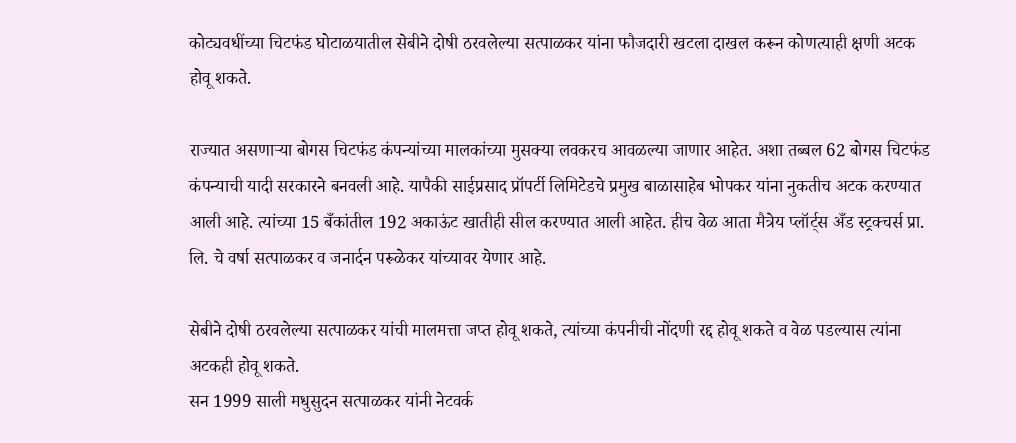कोट्यवधींच्या चिटफंड घोटाळयातील सेबीने दोषी ठरवलेल्या सत्पाळकर यांना फौजदारी खटला दाखल करून कोणत्याही क्षणी अटक होवू शकते.

राज्यात असणार्‍या बोगस चिटफंड कंपन्यांच्या मालकांच्या मुसक्या लवकरच आवळल्या जाणार आहेत. अशा तब्बल 62 बोगस चिटफंड कंपन्याची यादी सरकारने बनवली आहे. यापैकी साईप्रसाद प्रॉपर्टी लिमिटेडचे प्रमुख बाळासाहेब भोपकर यांना नुकतीच अटक करण्यात आली आहे. त्यांच्या 15 बँकांतील 192 अकाऊंट खातीही सील करण्यात आली आहेत. हीच वेळ आता मैत्रेय प्लॉर्ट्स अँड स्ट्रक्चर्स प्रा. लि. चे वर्षा सत्पाळकर व जनार्दन परूळेकर यांच्यावर येणार आहे.

सेबीने दोषी ठरवलेल्या सत्पाळकर यांची मालमत्ता जप्त होवू शकते, त्यांच्या कंपनीची नोंदणी रद्द होवू शकते व वेळ पडल्यास त्यांना अटकही होवू शकते.
सन 1999 साली मधुसुदन सत्पाळकर यांनी नेटवर्क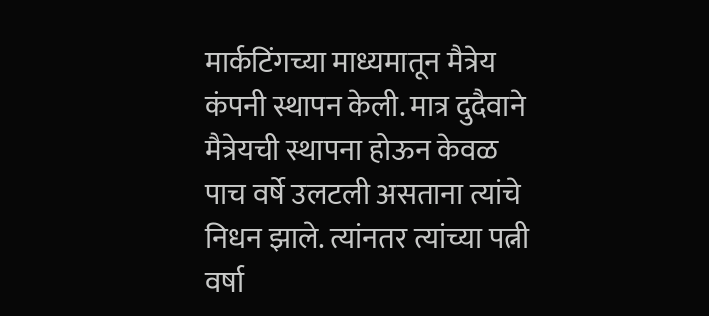मार्कटिंगच्या माध्यमातून मैत्रेय कंपनी स्थापन केली. मात्र दुदैवाने मैत्रेयची स्थापना होऊन केवळ पाच वर्षे उलटली असताना त्यांचे निधन झाले. त्यांनतर त्यांच्या पत्नी वर्षा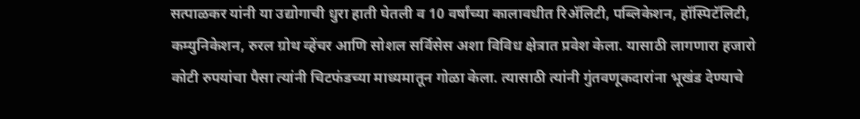सत्पाळकर यांनी या उद्योगाची धुरा हाती घेतली व 10 वर्षांच्या कालावधीत रिअ‍ॅलिटी, पब्लिकेशन, हॉस्पिटॅलिटी, कम्युनिकेशन, रुरल ग्रोथ व्हेंचर आणि सोशल सर्विसेस अशा विविध क्षेत्रात प्रवेश केला. यासाठी लागणारा हजारो कोटी रुपयांचा पैसा त्यांनी चिटफंडच्या माध्यमातून गोळा केला. त्यासाठी त्यांनी गुंतवणूकदारांना भूखंड देण्याचे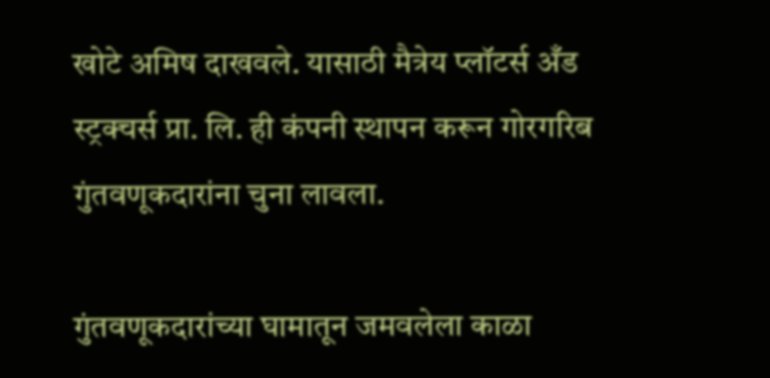खोटे अमिष दाखवले. यासाठी मैत्रेय प्लॉटर्स अँड स्ट्रक्चर्स प्रा. लि. ही कंपनी स्थापन करून गोरगरिब गुंतवणूकदारांना चुना लावला.

गुंतवणूकदारांच्या घामातून जमवलेला काळा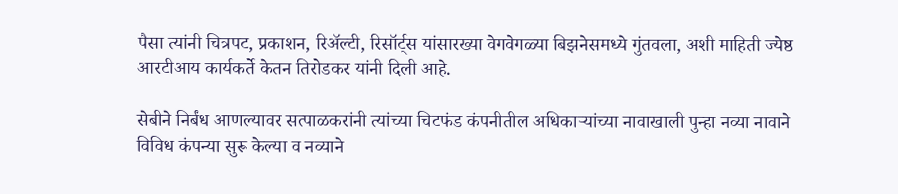पैसा त्यांनी चित्रपट, प्रकाशन, रिअ‍ॅल्टी, रिसॉर्ट्स यांसारख्या वेगवेगळ्या बिझनेसमध्ये गुंतवला, अशी माहिती ज्येष्ठ आरटीआय कार्यकर्ते केतन तिरोडकर यांनी दिली आहे.

सेबीने निर्बंध आणल्यावर सत्पाळकरांनी त्यांच्या चिटफंड कंपनीतील अधिकार्‍यांच्या नावाखाली पुन्हा नव्या नावाने विविध कंपन्या सुरू केल्या व नव्याने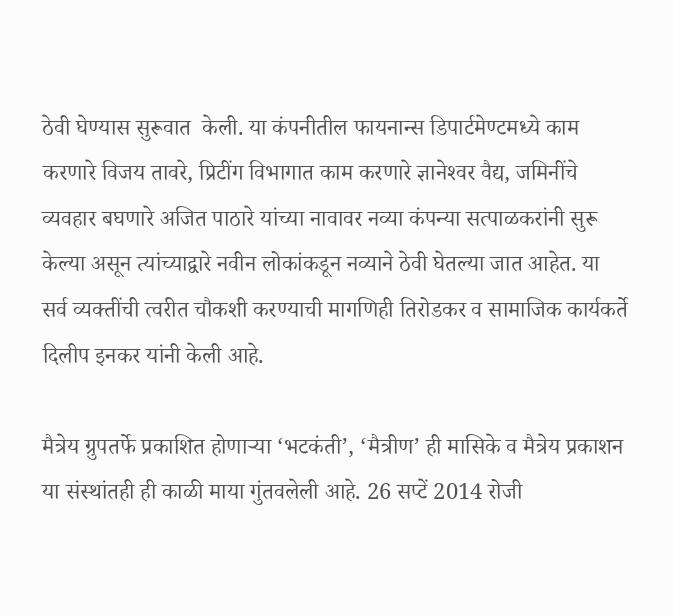ठेवी घेण्यास सुरूवात  केली. या कंपनीतील फायनान्स डिपार्टमेण्टमध्ये काम करणारे विजय तावरे, प्रिटींग विभागात काम करणारे ज्ञानेश्‍वर वैद्य, जमिनींचे व्यवहार बघणारे अजित पाठारे यांच्या नावावर नव्या कंपन्या सत्पाळकरांनी सुरू केल्या असून त्यांच्याद्वारे नवीन लोकांकडून नव्याने ठेवी घेतल्या जात आहेत. या सर्व व्यक्तींची त्वरीत चौकशी करण्याची मागणिही तिरोडकर व सामाजिक कार्यकर्ते दिलीप इनकर यांनी केली आहे.

मैत्रेय ग्रुपतर्फे प्रकाशित होणार्‍या ‘भटकंती’, ‘मैत्रीण’ ही मासिके व मैत्रेय प्रकाशन या संस्थांतही ही काळी माया गुंतवलेली आहे. 26 सप्टें 2014 रोजी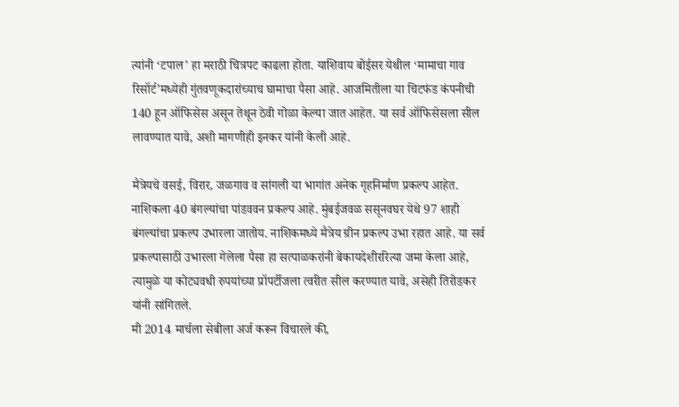त्यांनी ‘टपाल’ हा मराठी चित्रपट काढला होता. याशिवाय बोईसर येथील ‘मामाचा गाव रिसॉर्ट’मध्येही गुंतवणूकदारांच्याच घामाचा पैसा आहे. आजमितीला या चिटफंड कंपनीची 140 हून ऑफिसेस असून तेथून ठेवी गोळा केल्या जात आहेत. या सर्व ऑफिसेसला सील लावण्यात यावे, अशी मागणीही इनकर यांनी केली आहे.

मैत्रेयचे वसई, विरार, जळगाव व सांगली या भागांत अनेक गृहनिर्माण प्रकल्प आहेत. नाशिकला 40 बंगल्यांचा पांडववन प्रकल्प आहे. मुंबईजवळ ससूनवघर येथे 97 शाही बंगल्यांचा प्रकल्प उभारला जातोय. नाशिकमध्ये मैत्रेय ग्रीन प्रकल्प उभा रहात आहे. या सर्व प्रकल्पासाठी उभारला गेलेला पैसा हा सत्पाळकरांनी बेकायदेशीररित्या जमा केला आहे, त्यामुळे या कोट्यवधी रुपयांच्या प्रॉपर्टीजला त्वरीत सील करण्यात यावे, असेही तिरोडकर यांनी सांगितले.
मी 2014 मार्चला सेबीला अर्ज करून विचारले की,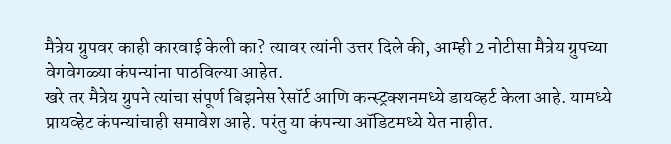मैत्रेय ग्रुपवर काही कारवाई केली का? त्यावर त्यांनी उत्तर दिले की, आम्ही 2 नोटीसा मैत्रेय ग्रुपच्या वेगवेगळ्या कंपन्यांना पाठविल्या आहेत.
खरे तर मैत्रेय ग्रुपने त्यांचा संपूर्ण बिझनेस रेसॉर्ट आणि कन्स्ट्रक्शनमध्ये डायव्हर्ट केला आहे. यामध्ये प्रायव्हेट कंपन्यांचाही समावेश आहे. परंतु या कंपन्या ऑडिटमध्ये येत नाहीत.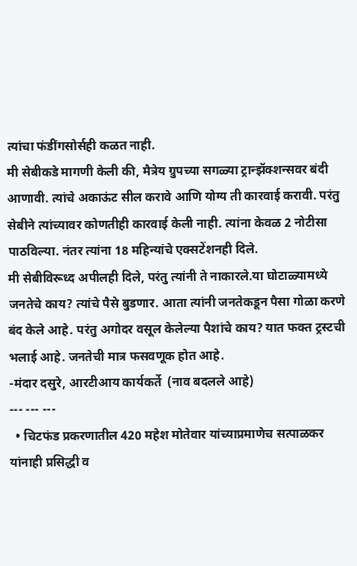त्यांचा फंडींगसोर्सही कळत नाही.
मी सेबीकडे मागणी केली की, मैत्रेय ग्रुपच्या सगळ्या ट्रान्झॅक्शन्सवर बंदी आणावी. त्यांचे अकाऊंट सील करावे आणि योग्य ती कारवाई करावी. परंतु सेबीने त्यांच्यावर कोणतीही कारवाई केली नाही. त्यांना केवळ 2 नोटीसा पाठविल्या. नंतर त्यांना 18 महिन्यांचे एक्सटेंशनही दिले.
मी सेबीविरूध्द अपीलही दिले, परंतु त्यांनी ते नाकारले.या घोटाळ्यामध्ये जनतेचे काय? त्यांचे पैसे बुडणार. आता त्यांनी जनतेकडून पैसा गोळा करणे बंद केले आहे. परंतु अगोदर वसूल केलेल्या पैशांचे काय? यात फक्त ट्रस्टची भलाई आहे. जनतेची मात्र फसवणूक होत आहे.
-मंदार दसुरे, आरटीआय कार्यकर्ते  (नाव बदलले आहे)
--- --- ---
  • चिटफंड प्रकरणातील 420 महेश मोतेवार यांच्याप्रमाणेच सत्पाळकर यांनाही प्रसिद्धी व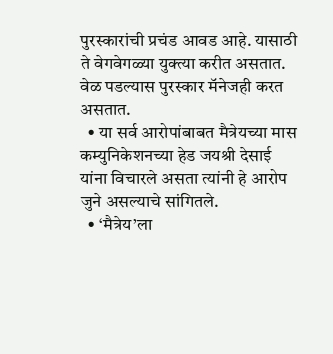पुरस्कारांची प्रचंड आवड आहे. यासाठी ते वेगवेगळ्या युक्त्या करीत असतात. वेळ पडल्यास पुरस्कार मॅनेजही करत असतात.
  • या सर्व आरोपांबाबत मैत्रेयच्या मास कम्युनिकेशनच्या हेड जयश्री देसाई यांना विचारले असता त्यांनी हे आरोप जुने असल्याचे सांगितले.
  • ‘मैत्रेय’ला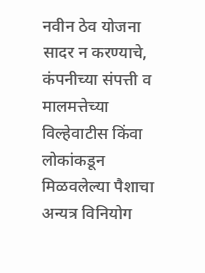नवीन ठेव योजना सादर न करण्याचे, कंपनीच्या संपत्ती व मालमत्तेच्या विल्हेवाटीस किंवा लोकांकडून मिळवलेल्या पैशाचा अन्यत्र विनियोग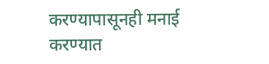करण्यापासूनही मनाई करण्यात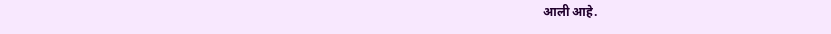आली आहे.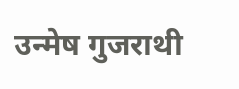उन्मेष गुजराथी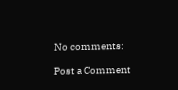No comments:

Post a Comment